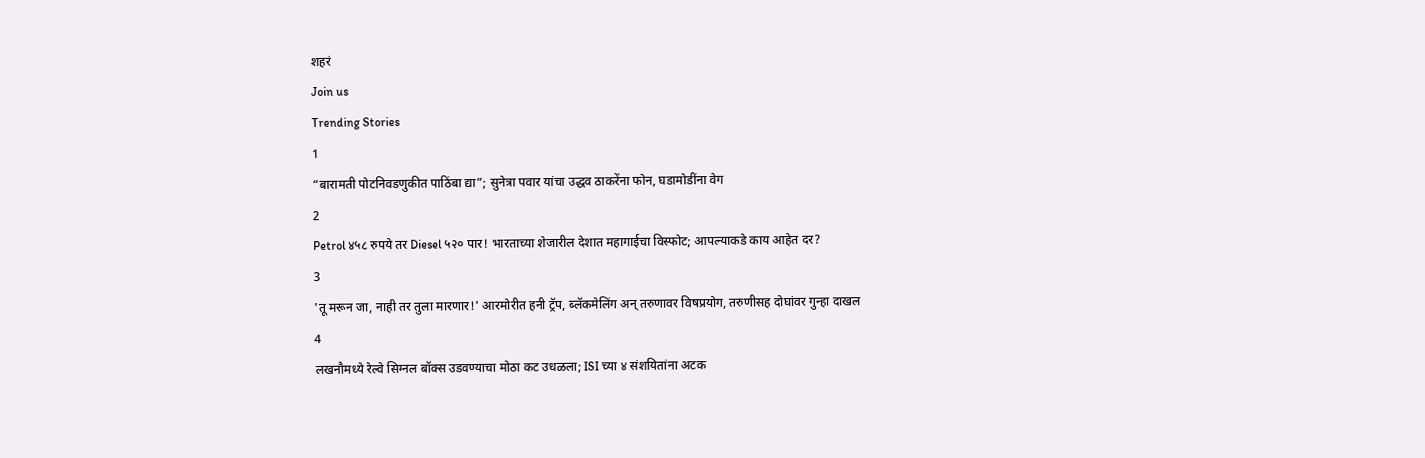शहरं
Join us
Trending Stories
1
“बारामती पोटनिवडणुकीत पाठिंबा द्या”; सुनेत्रा पवार यांचा उद्धव ठाकरेंना फोन, घडामोडींना वेग
2
Petrol ४५८ रुपये तर Diesel ५२० पार! भारताच्या शेजारील देशात महागाईचा विस्फोट; आपल्याकडे काय आहेत दर?
3
'तू मरून जा, नाही तर तुला मारणार!' आरमोरीत हनी ट्रॅप, ब्लॅकमेलिंग अन् तरुणावर विषप्रयोग, तरुणीसह दोघांवर गुन्हा दाखल
4
लखनौमध्ये रेल्वे सिग्नल बॉक्स उडवण्याचा मोठा कट उधळला; ISI च्या ४ संशयितांना अटक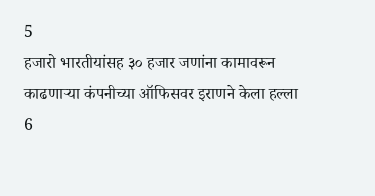5
हजारो भारतीयांसह ३० हजार जणांना कामावरून काढणाऱ्या कंपनीच्या ऑफिसवर इराणने केला हल्ला
6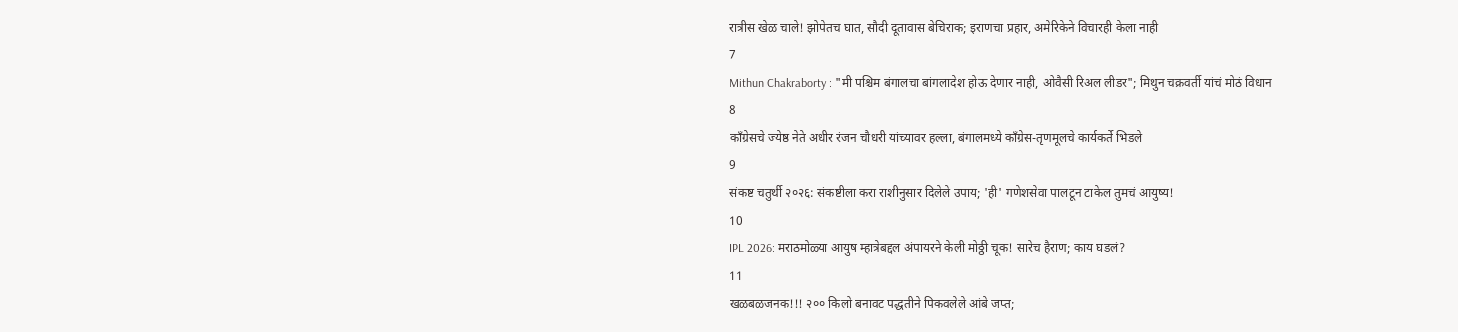रात्रीस खेळ चाले! झोपेतच घात, सौदी दूतावास बेचिराक; इराणचा प्रहार, अमेरिकेने विचारही केला नाही
7
Mithun Chakraborty : "मी पश्चिम बंगालचा बांगलादेश होऊ देणार नाही, ओवैसी रिअल लीडर"; मिथुन चक्रवर्ती यांचं मोठं विधान
8
काँग्रेसचे ज्येष्ठ नेते अधीर रंजन चौधरी यांच्यावर हल्ला, बंगालमध्ये काँग्रेस-तृणमूलचे कार्यकर्ते भिडले
9
संकष्ट चतुर्थी २०२६: संकष्टीला करा राशीनुसार दिलेले उपाय; 'ही' गणेशसेवा पालटून टाकेल तुमचं आयुष्य!
10
IPL 2026: मराठमोळ्या आयुष म्हात्रेबद्दल अंपायरने केली मोठ्ठी चूक! सारेच हैराण; काय घडलं?
11
खळबळजनक!!! २०० किलो बनावट पद्धतीने पिकवलेले आंबे जप्त;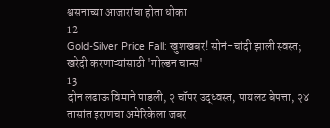श्वसनाच्या आजारांचा होता धोका
12
Gold-Silver Price Fall: खुशखबर! सोनं-चांदी झाली स्वस्त; खरेदी करणाऱ्यांसाठी 'गोल्डन चान्स'
13
दोन लढाऊ विमाने पाडली, २ चॉपर उद्ध्वस्त, पायलट बेपत्ता, २४ तासांत इराणचा अमेरिकेला जबर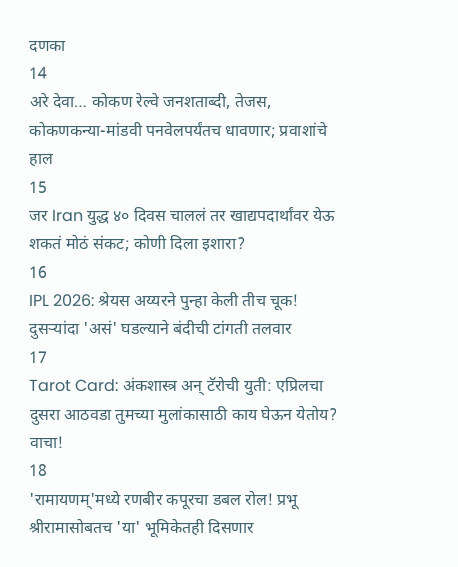दणका
14
अरे देवा… कोकण रेल्वे जनशताब्दी, तेजस, कोकणकन्या-मांडवी पनवेलपर्यंतच धावणार; प्रवाशांचे हाल
15
जर Iran युद्ध ४० दिवस चाललं तर खाद्यपदार्थांवर येऊ शकतं मोठं संकट; कोणी दिला इशारा?
16
IPL 2026: श्रेयस अय्यरने पुन्हा केली तीच चूक! दुसऱ्यांदा 'असं' घडल्याने बंदीची टांगती तलवार
17
Tarot Card: अंकशास्त्र अन् टॅरोची युती: एप्रिलचा दुसरा आठवडा तुमच्या मुलांकासाठी काय घेऊन येतोय? वाचा!
18
'रामायणम्'मध्ये रणबीर कपूरचा डबल रोल! प्रभू श्रीरामासोबतच 'या' भूमिकेतही दिसणार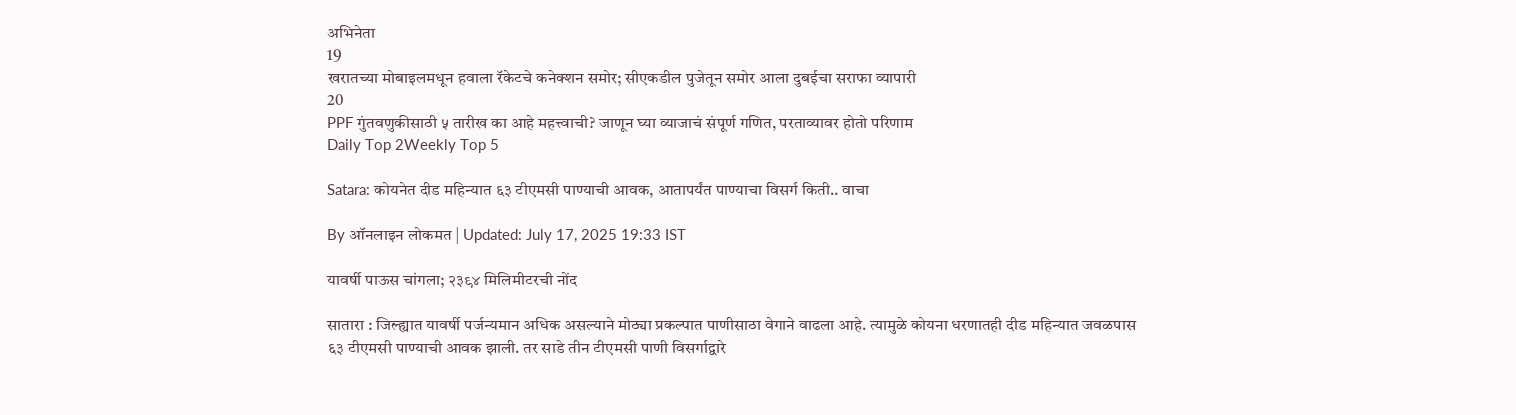अभिनेता
19
खरातच्या मोबाइलमधून हवाला रॅकेटचे कनेक्शन समोर; सीएकडील पुजेतून समोर आला दुबईचा सराफा व्यापारी
20
PPF गुंतवणुकीसाठी ५ तारीख का आहे महत्त्वाची? जाणून घ्या व्याजाचं संपूर्ण गणित, परताव्यावर होतो परिणाम
Daily Top 2Weekly Top 5

Satara: कोयनेत दीड महिन्यात ६३ टीएमसी पाण्याची आवक, आतापर्यंत पाण्याचा विसर्ग किती.. वाचा

By ऑनलाइन लोकमत | Updated: July 17, 2025 19:33 IST

यावर्षी पाऊस चांगला; २३९४ मिलिमीटरची नोंद

सातारा : जिल्ह्यात यावर्षी पर्जन्यमान अधिक असल्याने मोठ्या प्रकल्पात पाणीसाठा वेगाने वाढला आहे. त्यामुळे कोयना धरणातही दीड महिन्यात जवळपास ६३ टीएमसी पाण्याची आवक झाली. तर साडे तीन टीएमसी पाणी विसर्गाद्वारे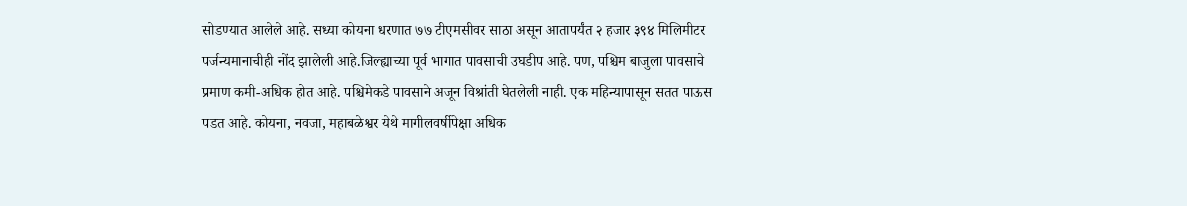सोडण्यात आलेले आहे. सध्या कोयना धरणात ७७ टीएमसीवर साठा असून आतापर्यंत २ हजार ३९४ मिलिमीटर पर्जन्यमानाचीही नोंद झालेली आहे.जिल्ह्याच्या पूर्व भागात पावसाची उघडीप आहे. पण, पश्चिम बाजुला पावसाचे प्रमाण कमी-अधिक होत आहे. पश्चिमेकडे पावसाने अजून विश्रांती घेतलेली नाही. एक महिन्यापासून सतत पाऊस पडत आहे. कोयना, नवजा, महाबळेश्वर येथे मागीलवर्षीपेक्षा अधिक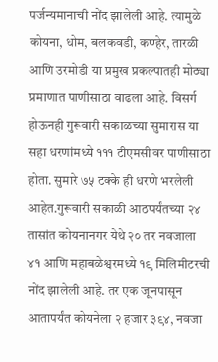पर्जन्यमानाची नोंद झालेली आहे. त्यामुळे कोयना, धोम, बलकवडी, कण्हेर, तारळी आणि उरमोडी या प्रमुख प्रकल्पातही मोठ्या प्रमाणात पाणीसाठा वाढला आहे. विसर्ग होऊनही गुरूवारी सकाळच्या सुमारास या सहा धरणांमध्ये १११ टीएमसीवर पाणीसाठा होता. सुमारे ७५ टक्के ही धरणे भरलेली आहेत.गुरूवारी सकाळी आठपर्यंतच्या २४ तासांत कोयनानगर येथे २० तर नवजाला ४१ आणि महाबळेश्वरमध्ये १९ मिलिमीटरची नोंद झालेली आहे. तर एक जूनपासून आतापर्यंत कोयनेला २ हजार ३९४, नवजा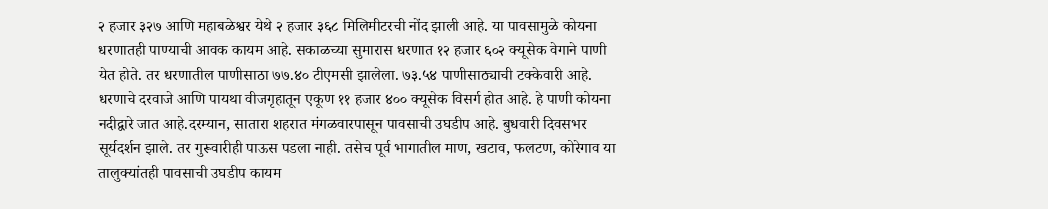२ हजार ३२७ आणि महाबळेश्वर येथे २ हजार ३६८ मिलिमीटरची नोंद झाली आहे. या पावसामुळे कोयना धरणातही पाण्याची आवक कायम आहे. सकाळच्या सुमारास धरणात १२ हजार ६०२ क्यूसेक वेगाने पाणी येत होते. तर धरणातील पाणीसाठा ७७.४० टीएमसी झालेला. ७३.५४ पाणीसाठ्याची टक्केवारी आहे. धरणाचे दरवाजे आणि पायथा वीजगृहातून एकूण ११ हजार ४०० क्यूसेक विसर्ग होत आहे. हे पाणी कोयना नदीद्वारे जात आहे.दरम्यान, सातारा शहरात मंगळवारपासून पावसाची उघडीप आहे. बुधवारी दिवसभर सूर्यदर्शन झाले. तर गुरूवारीही पाऊस पडला नाही. तसेच पूर्व भागातील माण, खटाव, फलटण, कोरेगाव या तालुक्यांतही पावसाची उघडीप कायम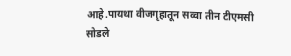आहे.पायथा वीजगृहातून सव्वा तीन टीएमसी सोडले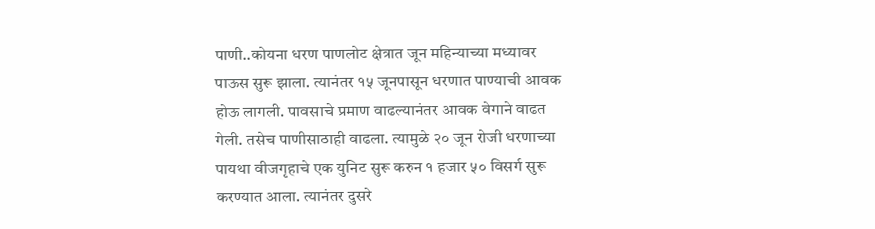पाणी..कोयना धरण पाणलोट क्षेत्रात जून महिन्याच्या मध्यावर पाऊस सुरू झाला. त्यानंतर १५ जूनपासून धरणात पाण्याची आवक होऊ लागली. पावसाचे प्रमाण वाढल्यानंतर आवक वेगाने वाढत गेली. तसेच पाणीसाठाही वाढला. त्यामुळे २० जून रोजी धरणाच्या पायथा वीजगृहाचे एक युनिट सुरू करुन १ हजार ५० विसर्ग सुरू करण्यात आला. त्यानंतर दुसरे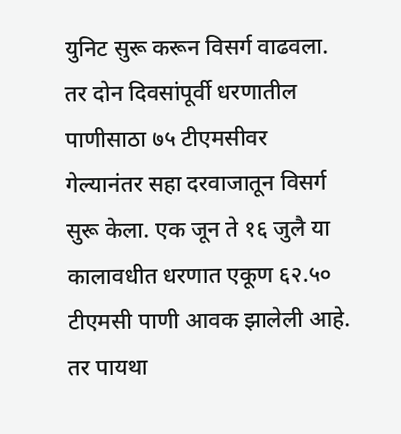युनिट सुरू करून विसर्ग वाढवला. तर दोन दिवसांपूर्वी धरणातील पाणीसाठा ७५ टीएमसीवर गेल्यानंतर सहा दरवाजातून विसर्ग सुरू केला. एक जून ते १६ जुलै या कालावधीत धरणात एकूण ६२.५० टीएमसी पाणी आवक झालेली आहे. तर पायथा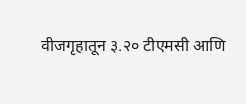वीजगृहातून ३.२० टीएमसी आणि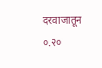दरवाजातून ०.२०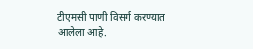टीएमसी पाणी विसर्ग करण्यात आलेला आहे.